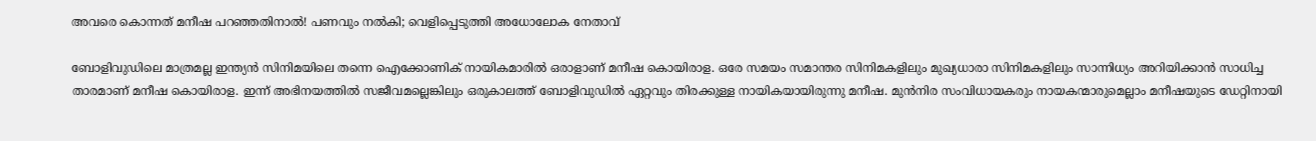അവരെ കൊന്നത് മനീഷ പറഞ്ഞതിനാൽ! പണവും നൽകി; വെളിപ്പെടുത്തി അധോലോക നേതാവ്

ബോളിവുഡിലെ മാത്രമല്ല ഇന്ത്യന്‍ സിനിമയിലെ തന്നെ ഐക്കോണിക് നായികമാരില്‍ ഒരാളാണ് മനീഷ കൊയിരാള. ഒരേ സമയം സമാന്തര സിനിമകളിലും മുഖ്യധാരാ സിനിമകളിലും സാന്നിധ്യം അറിയിക്കാന്‍ സാധിച്ച താരമാണ് മനീഷ കൊയിരാള. ഇന്ന് അഭിനയത്തില്‍ സജീവമല്ലെങ്കിലും ഒരുകാലത്ത് ബോളിവുഡില്‍ ഏറ്റവും തിരക്കുള്ള നായികയായിരുന്നു മനീഷ. മുന്‍നിര സംവിധായകരും നായകന്മാരുമെല്ലാം മനീഷയുടെ ഡേറ്റിനായി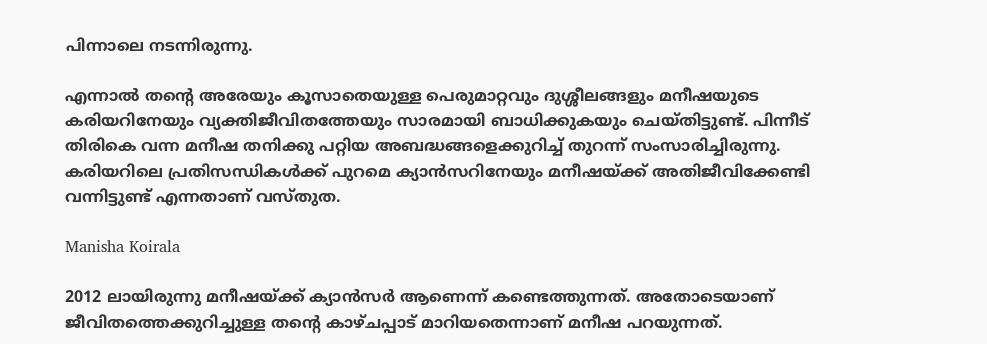പിന്നാലെ നടന്നിരുന്നു.

എന്നാല്‍ തന്റെ അരേയും കൂസാതെയുള്ള പെരുമാറ്റവും ദുശ്ശീലങ്ങളും മനീഷയുടെ കരിയറിനേയും വ്യക്തിജീവിതത്തേയും സാരമായി ബാധിക്കുകയും ചെയ്തിട്ടുണ്ട്. പിന്നീട് തിരികെ വന്ന മനീഷ തനിക്കു പറ്റിയ അബദ്ധങ്ങളെക്കുറിച്ച് തുറന്ന് സംസാരിച്ചിരുന്നു. കരിയറിലെ പ്രതിസന്ധികള്‍ക്ക് പുറമെ ക്യാന്‍സറിനേയും മനീഷയ്ക്ക് അതിജീവിക്കേണ്ടി വന്നിട്ടുണ്ട് എന്നതാണ് വസ്തുത.

Manisha Koirala

2012 ലായിരുന്നു മനീഷയ്ക്ക് ക്യാന്‍സര്‍ ആണെന്ന് കണ്ടെത്തുന്നത്. അതോടെയാണ് ജീവിതത്തെക്കുറിച്ചുള്ള തന്റെ കാഴ്ചപ്പാട് മാറിയതെന്നാണ് മനീഷ പറയുന്നത്.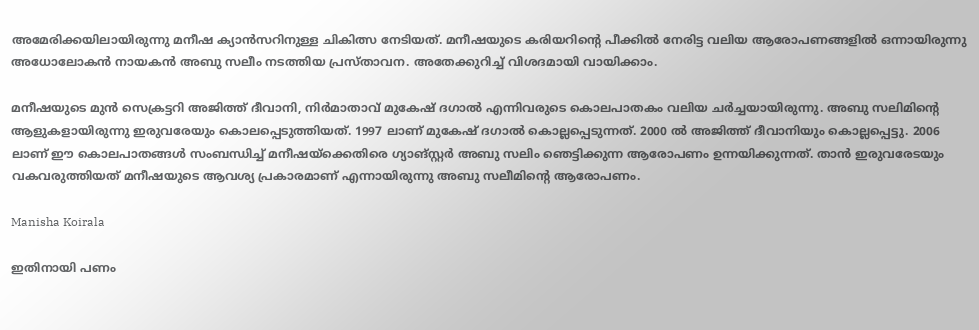അമേരിക്കയിലായിരുന്നു മനീഷ ക്യാന്‍സറിനുള്ള ചികിത്സ നേടിയത്. മനീഷയുടെ കരിയറിന്റെ പീക്കില്‍ നേരിട്ട വലിയ ആരോപണങ്ങളില്‍ ഒന്നായിരുന്നു അധോലോകന്‍ നായകന്‍ അബു സലീം നടത്തിയ പ്രസ്താവന. അതേക്കുറിച്ച് വിശദമായി വായിക്കാം.

മനീഷയുടെ മുന്‍ സെക്രട്ടറി അജിത്ത് ദീവാനി, നിര്‍മാതാവ് മുകേഷ് ദഗാല്‍ എന്നിവരുടെ കൊലപാതകം വലിയ ചര്‍ച്ചയായിരുന്നു. അബു സലിമിന്റെ ആളുകളായിരുന്നു ഇരുവരേയും കൊലപ്പെടുത്തിയത്. 1997 ലാണ് മുകേഷ് ദഗാല്‍ കൊല്ലപ്പെടുന്നത്. 2000 ല്‍ അജിത്ത് ദീവാനിയും കൊല്ലപ്പെട്ടു. 2006 ലാണ് ഈ കൊലപാതങ്ങള്‍ സംബന്ധിച്ച് മനീഷയ്‌ക്കെതിരെ ഗ്യാങ്സ്റ്റര്‍ അബു സലിം ഞെട്ടിക്കുന്ന ആരോപണം ഉന്നയിക്കുന്നത്. താന്‍ ഇരുവരേടയും വകവരുത്തിയത് മനീഷയുടെ ആവശ്യ പ്രകാരമാണ് എന്നായിരുന്നു അബു സലീമിന്റെ ആരോപണം.

Manisha Koirala

ഇതിനായി പണം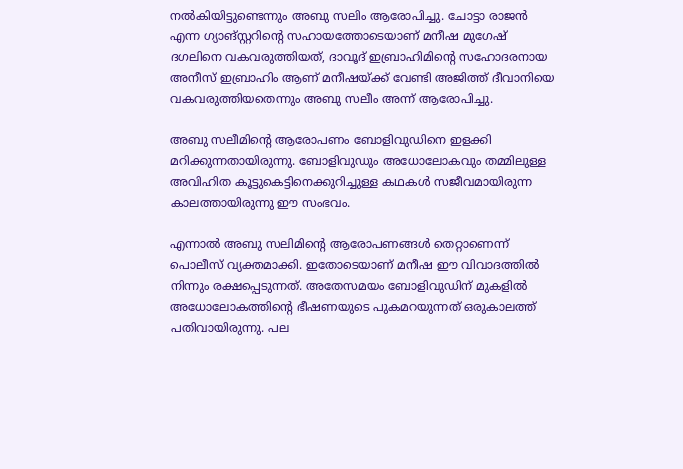നല്‍കിയിട്ടുണ്ടെന്നും അബു സലിം ആരോപിച്ചു. ചോട്ടാ രാജന്‍ എന്ന ഗ്യാങ്സ്റ്ററിന്റെ സഹായത്തോടെയാണ് മനീഷ മുഗേഷ് ദഗലിനെ വകവരുത്തിയത്, ദാവൂദ് ഇബ്രാഹിമിന്റെ സഹോദരനായ അനീസ് ഇബ്രാഹിം ആണ് മനീഷയ്ക്ക് വേണ്ടി അജിത്ത് ദീവാനിയെ വകവരുത്തിയതെന്നും അബു സലീം അന്ന് ആരോപിച്ചു.

അബു സലീമിന്റെ ആരോപണം ബോളിവുഡിനെ ഇളക്കി മറിക്കുന്നതായിരുന്നു. ബോളിവുഡും അധോലോകവും തമ്മിലുള്ള അവിഹിത കൂട്ടുകെട്ടിനെക്കുറിച്ചുള്ള കഥകള്‍ സജീവമായിരുന്ന കാലത്തായിരുന്നു ഈ സംഭവം.

എന്നാല്‍ അബു സലിമിന്റെ ആരോപണങ്ങള്‍ തെറ്റാണെന്ന് പൊലീസ് വ്യക്തമാക്കി. ഇതോടെയാണ് മനീഷ ഈ വിവാദത്തില്‍ നിന്നും രക്ഷപ്പെടുന്നത്. അതേസമയം ബോളിവുഡിന് മുകളില്‍ അധോലോകത്തിന്റെ ഭീഷണയുടെ പുകമറയുന്നത് ഒരുകാലത്ത് പതിവായിരുന്നു. പല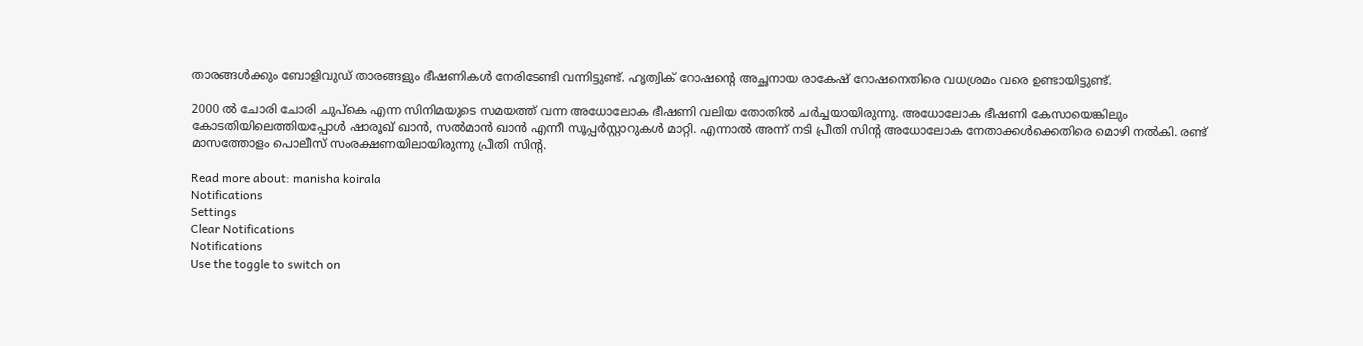താരങ്ങള്‍ക്കും ബോളിവുഡ് താരങ്ങളും ഭീഷണികള്‍ നേരിടേണ്ടി വന്നിട്ടുണ്ട്. ഹൃത്വിക് റോഷന്റെ അച്ഛനായ രാകേഷ് റോഷനെതിരെ വധശ്രമം വരെ ഉണ്ടായിട്ടുണ്ട്.

2000 ല്‍ ചോരി ചോരി ചുപ്‌കെ എന്ന സിനിമയുടെ സമയത്ത് വന്ന അധോലോക ഭീഷണി വലിയ തോതില്‍ ചര്‍ച്ചയായിരുന്നു. അധോലോക ഭീഷണി കേസായെങ്കിലും കോടതിയിലെത്തിയപ്പോള്‍ ഷാരൂഖ് ഖാന്‍, സല്‍മാന്‍ ഖാന്‍ എന്നീ സൂപ്പര്‍സ്റ്റാറുകള്‍ മാറ്റി. എന്നാല്‍ അന്ന് നടി പ്രീതി സിന്റ അധോലോക നേതാക്കള്‍ക്കെതിരെ മൊഴി നല്‍കി. രണ്ട് മാസത്തോളം പൊലീസ് സംരക്ഷണയിലായിരുന്നു പ്രീതി സിന്റ.

Read more about: manisha koirala
Notifications
Settings
Clear Notifications
Notifications
Use the toggle to switch on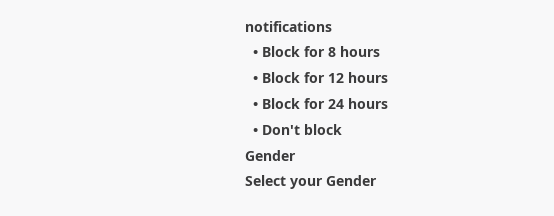notifications
  • Block for 8 hours
  • Block for 12 hours
  • Block for 24 hours
  • Don't block
Gender
Select your Gender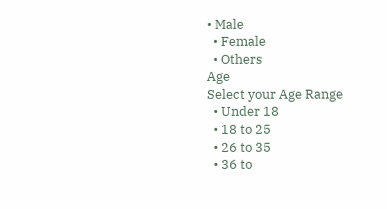• Male
  • Female
  • Others
Age
Select your Age Range
  • Under 18
  • 18 to 25
  • 26 to 35
  • 36 to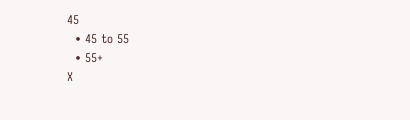45
  • 45 to 55
  • 55+
X